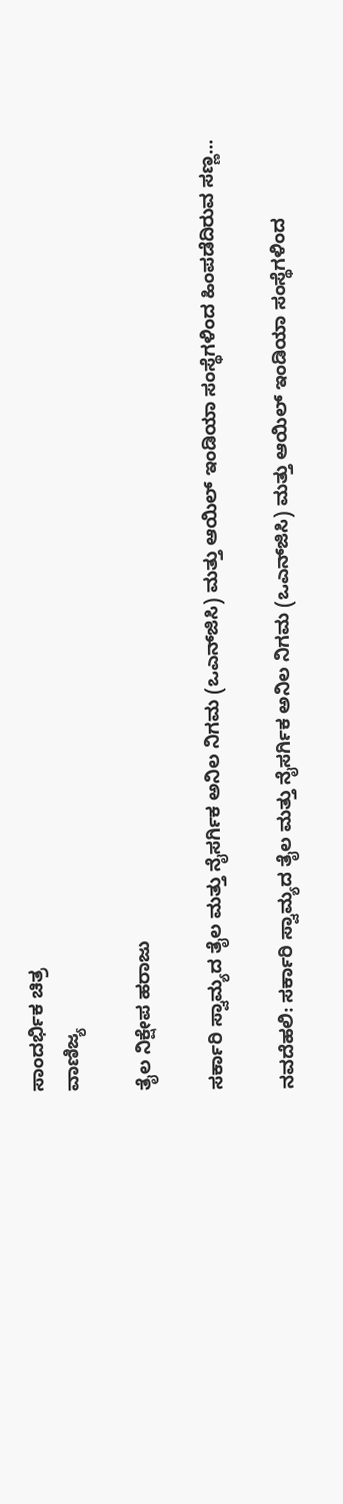ಸಾಂದರ್ಭಿಕ ಚಿತ್ರ
ವಾಣಿಜ್ಯ

ತೈಲ ನಿಕ್ಷೇಪ ಹರಾಜು

ಸರ್ಕಾರಿ ಸ್ವಾಮ್ಯದ ತೈಲ ಮತ್ತು ನೈಸರ್ಗಿಕ ಅನಿಲ ನಿಗಮ (ಒಎನ್‍ಜಿಸಿ) ಮತ್ತು ಆಯಿಲ್ ಇಂಡಿಯಾ ಸಂಸ್ಥೆಗಳಿಂದ ಹಿಂಪಡೆದಿರುವ ಸಣ್ಣ...

ನವದೆಹಲಿ: ಸರ್ಕಾರಿ ಸ್ವಾಮ್ಯದ ತೈಲ ಮತ್ತು ನೈಸರ್ಗಿಕ ಅನಿಲ ನಿಗಮ (ಒಎನ್‍ಜಿಸಿ) ಮತ್ತು ಆಯಿಲ್ ಇಂಡಿಯಾ ಸಂಸ್ಥೆಗಳಿಂದ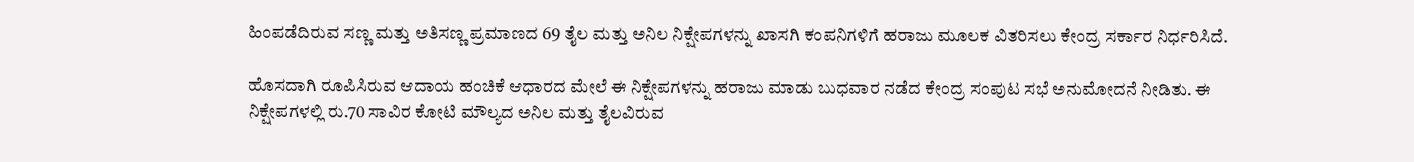ಹಿಂಪಡೆದಿರುವ ಸಣ್ಣ ಮತ್ತು ಅತಿಸಣ್ಣ ಪ್ರಮಾಣದ 69 ತೈಲ ಮತ್ತು ಅನಿಲ ನಿಕ್ಷೇಪಗಳನ್ನು ಖಾಸಗಿ ಕಂಪನಿಗಳಿಗೆ ಹರಾಜು ಮೂಲಕ ವಿತರಿಸಲು ಕೇಂದ್ರ ಸರ್ಕಾರ ನಿರ್ಧರಿಸಿದೆ.

ಹೊಸದಾಗಿ ರೂಪಿಸಿರುವ ಆದಾಯ ಹಂಚಿಕೆ ಆಧಾರದ ಮೇಲೆ ಈ ನಿಕ್ಷೇಪಗಳನ್ನು ಹರಾಜು ಮಾಡು ಬುಧವಾರ ನಡೆದ ಕೇಂದ್ರ ಸಂಪುಟ ಸಭೆ ಅನುಮೋದನೆ ನೀಡಿತು. ಈ ನಿಕ್ಷೇಪಗಳಲ್ಲಿ ರು.70 ಸಾವಿರ ಕೋಟಿ ಮೌಲ್ಯದ ಅನಿಲ ಮತ್ತು ತೈಲವಿರುವ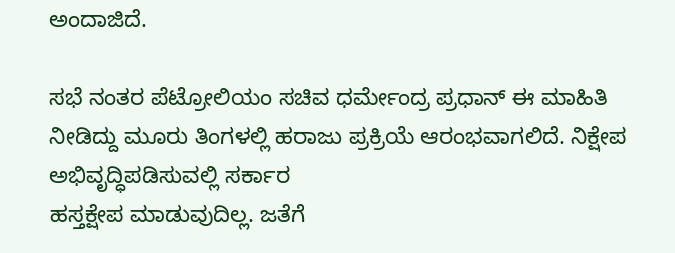ಅಂದಾಜಿದೆ.

ಸಭೆ ನಂತರ ಪೆಟ್ರೋಲಿಯಂ ಸಚಿವ ಧರ್ಮೇಂದ್ರ ಪ್ರಧಾನ್ ಈ ಮಾಹಿತಿ ನೀಡಿದ್ದು ಮೂರು ತಿಂಗಳಲ್ಲಿ ಹರಾಜು ಪ್ರಕ್ರಿಯೆ ಆರಂಭವಾಗಲಿದೆ. ನಿಕ್ಷೇಪ ಅಭಿವೃದ್ಧಿಪಡಿಸುವಲ್ಲಿ ಸರ್ಕಾರ
ಹಸ್ತಕ್ಷೇಪ ಮಾಡುವುದಿಲ್ಲ. ಜತೆಗೆ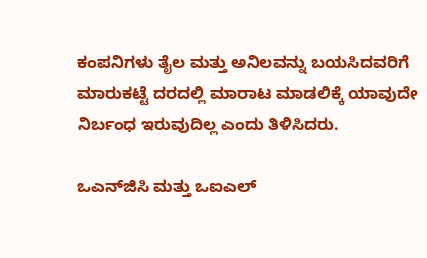ಕಂಪನಿಗಳು ತೈಲ ಮತ್ತು ಅನಿಲವನ್ನು ಬಯಸಿದವರಿಗೆ ಮಾರುಕಟ್ಟೆ ದರದಲ್ಲಿ ಮಾರಾಟ ಮಾಡಲಿಕ್ಕೆ ಯಾವುದೇ ನಿರ್ಬಂಧ ಇರುವುದಿಲ್ಲ ಎಂದು ತಿಳಿಸಿದರು.

ಒಎನ್‍ಜಿಸಿ ಮತ್ತು ಒಐಎಲ್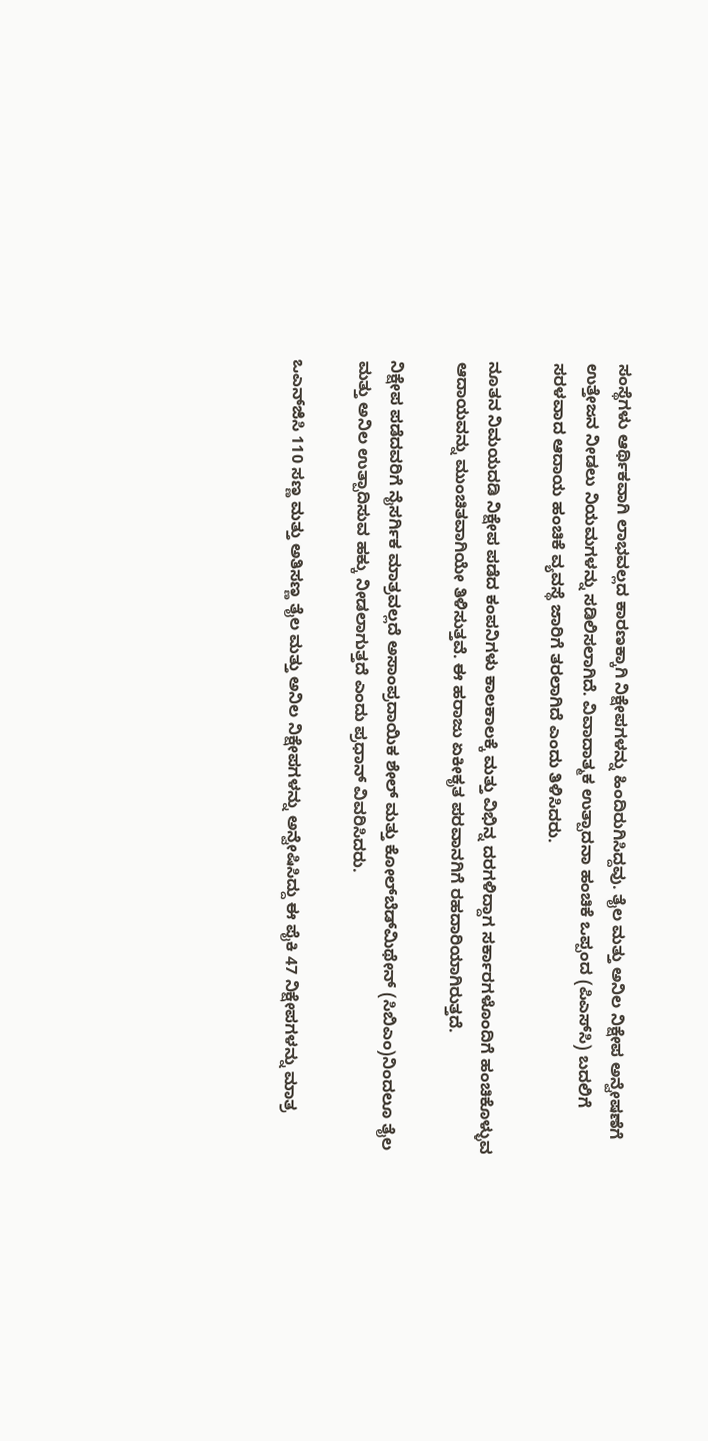ಸಂಸ್ಥೆಗಳು ಆರ್ಥಿಕವಾಗಿ ಲಾಭವಲ್ಲದ ಕಾರಣಕ್ಕಾಗಿ ನಿಕ್ಷೇಪಗಳನ್ನು ಹಿಂದಿರುಗಿಸಿದ್ದವು. ತೈಲ ಮತ್ತು ಅನಿಲ ನಿಕ್ಷೇಪ ಅನ್ವೇಷಣೆಗೆ ಉತ್ತೇಜನ ನೀಡಲು ನಿಯಮಗಳನ್ನು ಸಡಿಲಿಸಲಾಗಿದೆ. ವಿವಾದಾತ್ಮಕ ಉತ್ಪಾದನಾ ಹಂಚಿಕೆ ಒಪ್ಪಂದ (ಪಿಎಸ್‍ಸಿ) ಬದಲಿಗೆ ಸರಳವಾದ ಆದಾಯ ಹಂಚಿಕೆ ವ್ಯವಸ್ಥೆ ಜಾರಿಗೆ ತರಲಾಗಿದೆ ಎಂದು ತಿಳಿಸಿದರು.

ನೂತನ ನಿಮಯದಡಿ ನಿಕ್ಷೇಪ ಪಡೆದ ಕಂಪನಿಗಳು ಕಾಲಕಾಲಕ್ಕೆ ಮತ್ತು ವಿಭಿನ್ನ ದರಗಳಿದ್ದಾಗ ಸರ್ಕಾರಗಳೊಂದಿಗೆ ಹಂಚಿಕೊಳ್ಳುವ ಆದಾಯವನ್ನು ಮುಂಚಿತವಾಗಿಯೇ ತಿಳಿಸುತ್ತವೆ. ಈ ಹರಾಜು ಏಕೀಕೃತ ಪರವಾನಗಿಗೆ ರಹದಾರಿಯಾಗಿರುತ್ತದೆ.

ನಿಕ್ಷೇಪ ಪಡೆದವರಿಗೆ ನೈಸರ್ಗಿಕ ಮಾತ್ರವಲ್ಲದೆ ಅಸಾಂಪ್ರದಾಯಿಕ ಶೇಲ್ ಮತ್ತು ಕೋಲ್‍ಬೆಡ್‍ಮಿಥೇನ್ (ಸಿಬಿಎಂ)ನಿಂದಲೂ ತೈಲ ಮತ್ತು ಅನಿಲ ಉತ್ಪಾದಿಸುವ ಹಕ್ಕು ನೀಡಲಾಗುತ್ತದೆ ಎಂದು ಪ್ರಧಾನ್ ವಿವರಿಸಿದರು.

ಒಎನ್‍ಜಿಸಿ 110 ಸಣ್ಣ ಮತ್ತು ಅತಿಸಣ್ಣ ತೈಲ ಮತ್ತು ಅನಿಲ ನಿಕ್ಷೇಪಗಳನ್ನು ಅನ್ವೇಷಿಸಿದ್ದು ಈ ಪೈಕಿ 47 ನಿಕ್ಷೇಪಗಳನ್ನು ಮಾತ್ರ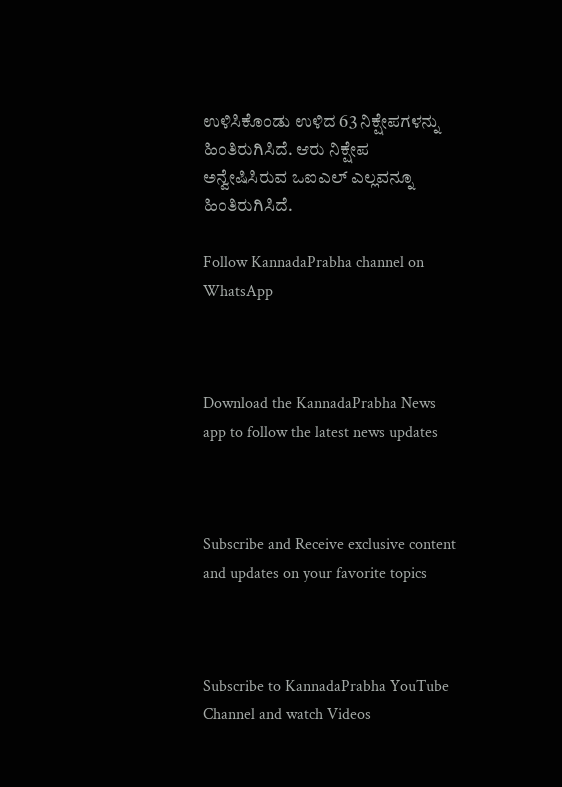ಉಳಿಸಿಕೊಂಡು ಉಳಿದ 63 ನಿಕ್ಷೇಪಗಳನ್ನು ಹಿಂತಿರುಗಿಸಿದೆ. ಆರು ನಿಕ್ಷೇಪ ಅನ್ವೇಷಿಸಿರುವ ಒಐಎಲ್ ಎಲ್ಲವನ್ನೂ ಹಿಂತಿರುಗಿಸಿದೆ.

Follow KannadaPrabha channel on WhatsApp



Download the KannadaPrabha News app to follow the latest news updates



Subscribe and Receive exclusive content and updates on your favorite topics



Subscribe to KannadaPrabha YouTube Channel and watch Videos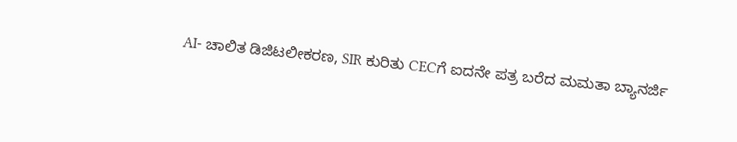AI- ಚಾಲಿತ ಡಿಜಿಟಲೀಕರಣ, SIR ಕುರಿತು CECಗೆ ಐದನೇ ಪತ್ರ ಬರೆದ ಮಮತಾ ಬ್ಯಾನರ್ಜಿ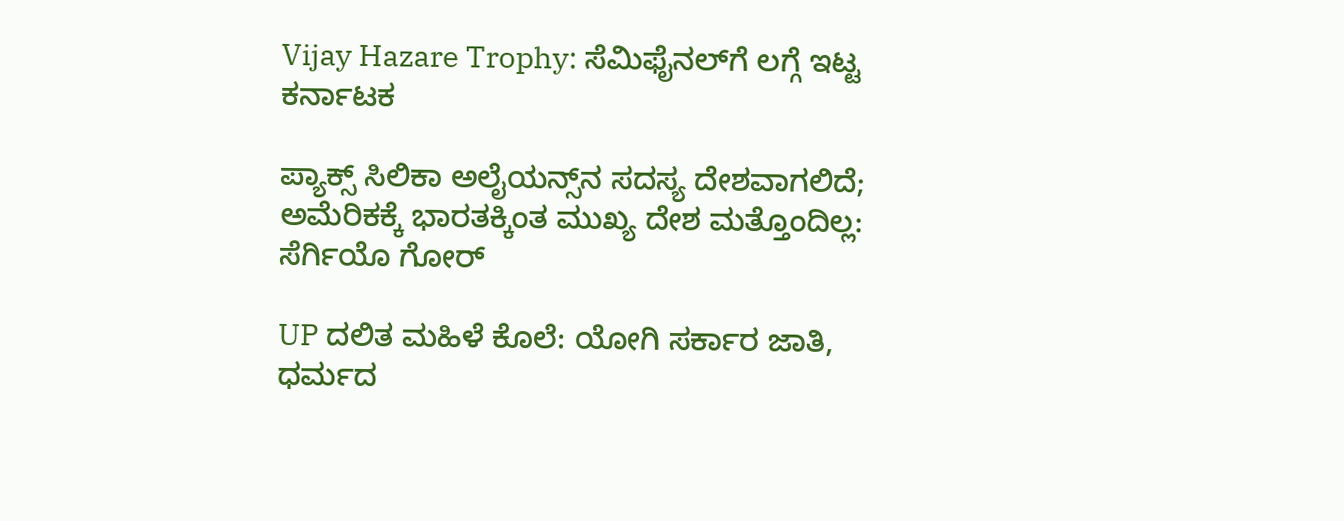Vijay Hazare Trophy: ಸೆಮಿಫೈನಲ್‌ಗೆ ಲಗ್ಗೆ ಇಟ್ಟ ಕರ್ನಾಟಕ

ಪ್ಯಾಕ್ಸ್ ಸಿಲಿಕಾ ಅಲೈಯನ್ಸ್‌ನ ಸದಸ್ಯ ದೇಶವಾಗಲಿದೆ; ಅಮೆರಿಕಕ್ಕೆ ಭಾರತಕ್ಕಿಂತ ಮುಖ್ಯ ದೇಶ ಮತ್ತೊಂದಿಲ್ಲ: ಸೆರ್ಗಿಯೊ ಗೋರ್

UP ದಲಿತ ಮಹಿಳೆ ಕೊಲೆ: ಯೋಗಿ ಸರ್ಕಾರ ಜಾತಿ, ಧರ್ಮದ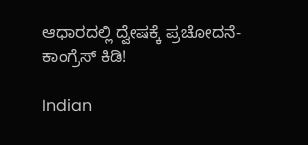ಆಧಾರದಲ್ಲಿ ದ್ವೇಷಕ್ಕೆ ಪ್ರಚೋದನೆ- ಕಾಂಗ್ರೆಸ್ ಕಿಡಿ!

Indian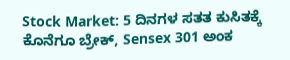Stock Market: 5 ದಿನಗಳ ಸತತ ಕುಸಿತಕ್ಕೆ ಕೊನೆಗೂ ಬ್ರೇಕ್, Sensex 301 ಅಂಕ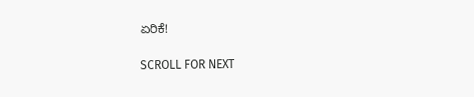ಏರಿಕೆ!

SCROLL FOR NEXT